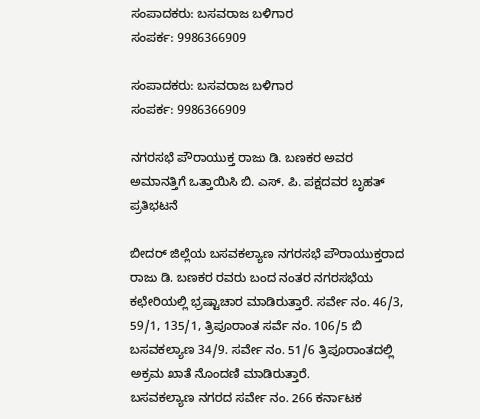ಸಂಪಾದಕರು: ಬಸವರಾಜ ಬಳಿಗಾರ
ಸಂಪರ್ಕ: 9986366909

ಸಂಪಾದಕರು: ಬಸವರಾಜ ಬಳಿಗಾರ
ಸಂಪರ್ಕ: 9986366909

ನಗರಸಭೆ ಪೌರಾಯುಕ್ತ ರಾಜು ಡಿ. ಬಣಕರ ಅವರ ಅಮಾನತ್ತಿಗೆ ಒತ್ತಾಯಿಸಿ ಬಿ. ಎಸ್. ಪಿ. ಪಕ್ಷದವರ ಬೃಹತ್ ಪ್ರತಿಭಟನೆ

ಬೀದರ್ ಜಿಲ್ಲೆಯ ಬಸವಕಲ್ಯಾಣ ನಗರಸಭೆ ಪೌರಾಯುಕ್ತರಾದ ರಾಜು ಡಿ. ಬಣಕರ ರವರು ಬಂದ ನಂತರ ನಗರಸಭೆಯ ಕಛೇರಿಯಲ್ಲಿ ಭ್ರಷ್ಟಾಚಾರ ಮಾಡಿರುತ್ತಾರೆ. ಸರ್ವೇ ನಂ. 46/3, 59/1, 135/1, ತ್ರಿಪೂರಾಂತ ಸರ್ವೆ ನಂ. 106/5 ಬಿ ಬಸವಕಲ್ಯಾಣ 34/9. ಸರ್ವೇ ನಂ. 51/6 ತ್ರಿಪೂರಾಂತದಲ್ಲಿ ಅಕ್ರಮ ಖಾತೆ ನೊಂದಣಿ ಮಾಡಿರುತ್ತಾರೆ.
ಬಸವಕಲ್ಯಾಣ ನಗರದ ಸರ್ವೇ ನಂ. 266 ಕರ್ನಾಟಕ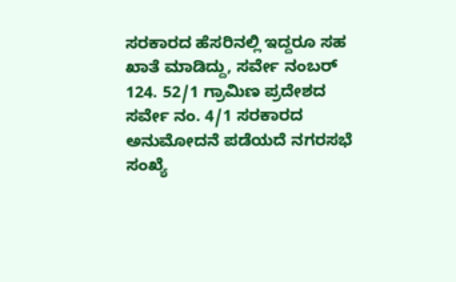ಸರಕಾರದ ಹೆಸರಿನಲ್ಲಿ ಇದ್ದರೂ ಸಹ ಖಾತೆ ಮಾಡಿದ್ದು, ಸರ್ವೇ ನಂಬರ್ 124. 52/1 ಗ್ರಾಮಿಣ ಪ್ರದೇಶದ ಸರ್ವೇ ನಂ. 4/1 ಸರಕಾರದ ಅನುಮೋದನೆ ಪಡೆಯದೆ ನಗರಸಭೆ ಸಂಖ್ಯೆ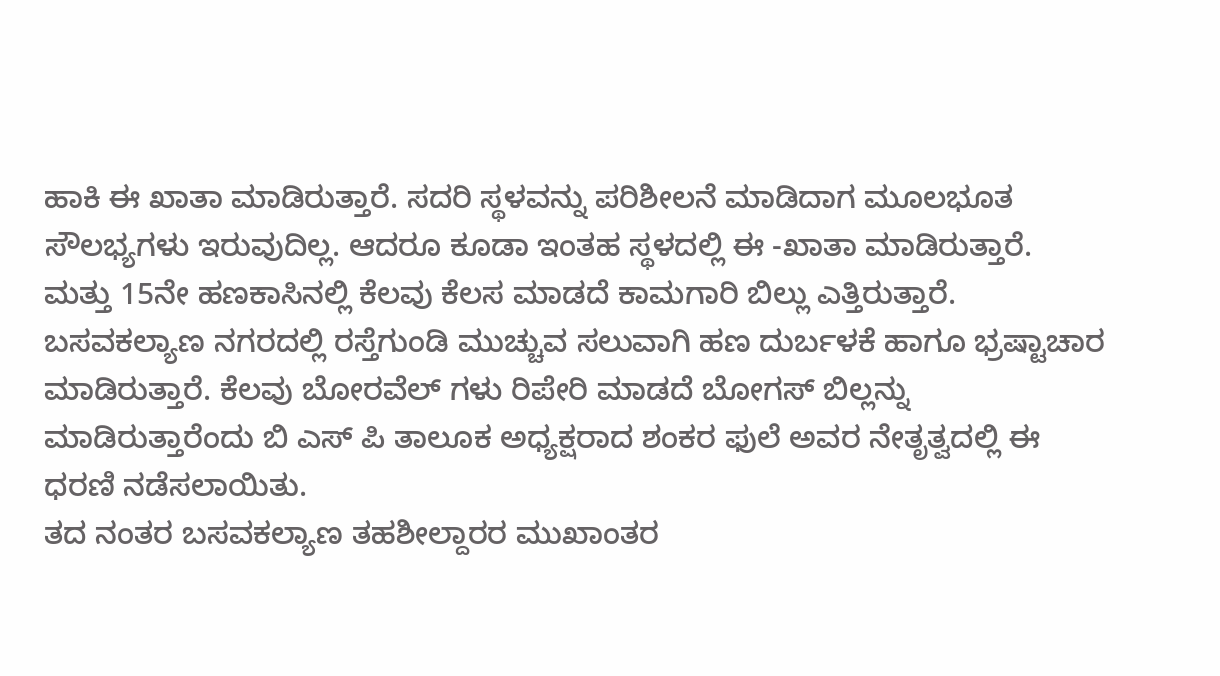ಹಾಕಿ ಈ ಖಾತಾ ಮಾಡಿರುತ್ತಾರೆ. ಸದರಿ ಸ್ಥಳವನ್ನು ಪರಿಶೀಲನೆ ಮಾಡಿದಾಗ ಮೂಲಭೂತ ಸೌಲಭ್ಯಗಳು ಇರುವುದಿಲ್ಲ. ಆದರೂ ಕೂಡಾ ಇಂತಹ ಸ್ಥಳದಲ್ಲಿ ಈ -ಖಾತಾ ಮಾಡಿರುತ್ತಾರೆ. ಮತ್ತು 15ನೇ ಹಣಕಾಸಿನಲ್ಲಿ ಕೆಲವು ಕೆಲಸ ಮಾಡದೆ ಕಾಮಗಾರಿ ಬಿಲ್ಲು ಎತ್ತಿರುತ್ತಾರೆ.
ಬಸವಕಲ್ಯಾಣ ನಗರದಲ್ಲಿ ರಸ್ತೆಗುಂಡಿ ಮುಚ್ಚುವ ಸಲುವಾಗಿ ಹಣ ದುರ್ಬಳಕೆ ಹಾಗೂ ಭ್ರಷ್ಟಾಚಾರ ಮಾಡಿರುತ್ತಾರೆ. ಕೆಲವು ಬೋರವೆಲ್ ಗಳು ರಿಪೇರಿ ಮಾಡದೆ ಬೋಗಸ್ ಬಿಲ್ಲನ್ನು ಮಾಡಿರುತ್ತಾರೆಂದು ಬಿ ಎಸ್ ಪಿ ತಾಲೂಕ ಅಧ್ಯಕ್ಷರಾದ ಶಂಕರ ಫುಲೆ ಅವರ ನೇತೃತ್ವದಲ್ಲಿ ಈ ಧರಣಿ ನಡೆಸಲಾಯಿತು.
ತದ ನಂತರ ಬಸವಕಲ್ಯಾಣ ತಹಶೀಲ್ದಾರರ ಮುಖಾಂತರ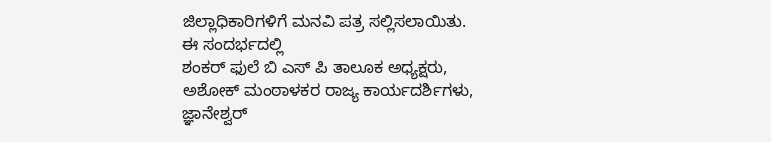ಜಿಲ್ಲಾಧಿಕಾರಿಗಳಿಗೆ ಮನವಿ ಪತ್ರ ಸಲ್ಲಿಸಲಾಯಿತು.
ಈ ಸಂದರ್ಭದಲ್ಲಿ
ಶಂಕರ್ ಫುಲೆ ಬಿ ಎಸ್ ಪಿ ತಾಲೂಕ ಅಧ್ಯಕ್ಷರು,
ಅಶೋಕ್ ಮಂಠಾಳಕರ ರಾಜ್ಯ ಕಾರ್ಯದರ್ಶಿಗಳು,
ಜ್ಞಾನೇಶ್ವರ್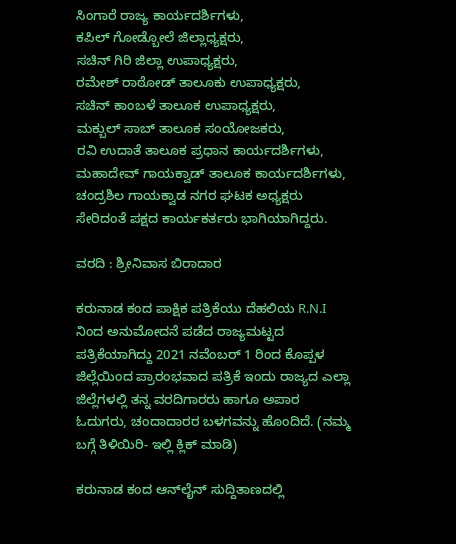ಸಿಂಗಾರೆ ರಾಜ್ಯ ಕಾರ್ಯದರ್ಶಿಗಳು,
ಕಪಿಲ್ ಗೋಡ್ಬೋಲೆ ಜಿಲ್ಲಾಧ್ಯಕ್ಷರು,
ಸಚಿನ್ ಗಿರಿ ಜಿಲ್ಲಾ ಉಪಾಧ್ಯಕ್ಷರು,
ರಮೇಶ್ ರಾಠೋಡ್ ತಾಲೂಕು ಉಪಾಧ್ಯಕ್ಷರು,
ಸಚಿನ್ ಕಾಂಬಳೆ ತಾಲೂಕ ಉಪಾಧ್ಯಕ್ಷರು,
ಮಕ್ಬುಲ್ ಸಾಬ್ ತಾಲೂಕ ಸಂಯೋಜಕರು,
ರವಿ ಉದಾತೆ ತಾಲೂಕ ಪ್ರಧಾನ ಕಾರ್ಯದರ್ಶಿಗಳು,
ಮಹಾದೇವ್ ಗಾಯಕ್ವಾಡ್ ತಾಲೂಕ ಕಾರ್ಯದರ್ಶಿಗಳು,
ಚಂದ್ರಶಿಲ ಗಾಯಕ್ವಾಡ ನಗರ ಘಟಕ ಅಧ್ಯಕ್ಷರು ಸೇರಿದಂತೆ ಪಕ್ಷದ ಕಾರ್ಯಕರ್ತರು ಭಾಗಿಯಾಗಿದ್ದರು.

ವರದಿ : ಶ್ರೀನಿವಾಸ ಬಿರಾದಾರ

ಕರುನಾಡ ಕಂದ ಪಾಕ್ಷಿಕ ಪತ್ರಿಕೆಯು ದೆಹಲಿಯ R.N.I ನಿಂದ ಅನುಮೋದನೆ ಪಡೆದ ರಾಜ್ಯಮಟ್ಟದ ಪತ್ರಿಕೆಯಾಗಿದ್ದು 2021 ನವೆಂಬರ್ 1 ರಿಂದ ಕೊಪ್ಪಳ ಜಿಲ್ಲೆಯಿಂದ ಪ್ರಾರಂಭವಾದ ಪತ್ರಿಕೆ ಇಂದು ರಾಜ್ಯದ ಎಲ್ಲಾ ಜಿಲ್ಲೆಗಳಲ್ಲಿ ತನ್ನ ವರದಿಗಾರರು ಹಾಗೂ ಅಪಾರ ಓದುಗರು, ಚಂದಾದಾರರ ಬಳಗವನ್ನು ಹೊಂದಿದೆ. (ನಮ್ಮ ಬಗ್ಗೆ ತಿಳಿಯಿರಿ- ಇಲ್ಲಿ ಕ್ಲಿಕ್‌ ಮಾಡಿ)

ಕರುನಾಡ ಕಂದ ಆನ್‌ಲೈನ್‌ ಸುದ್ದಿತಾಣದಲ್ಲಿ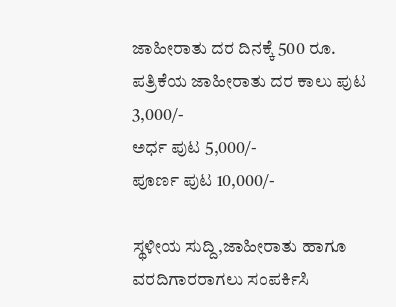ಜಾಹೀರಾತು ದರ ದಿನಕ್ಕೆ 500 ರೂ.
ಪತ್ರಿಕೆಯ ಜಾಹೀರಾತು ದರ ಕಾಲು ಪುಟ 3,000/-
ಅರ್ಧ ಪುಟ 5,000/-
ಪೂರ್ಣ ಪುಟ 10,000/-

ಸ್ಥಳೀಯ ಸುದ್ದಿ,ಜಾಹೀರಾತು ಹಾಗೂ ವರದಿಗಾರರಾಗಲು ಸಂಪರ್ಕಿಸಿ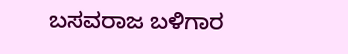ಬಸವರಾಜ ಬಳಿಗಾರ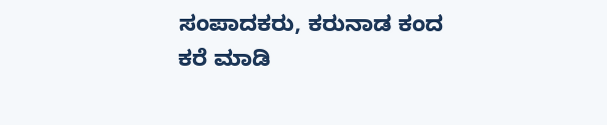ಸಂಪಾದಕರು, ಕರುನಾಡ ಕಂದ
ಕರೆ ಮಾಡಿ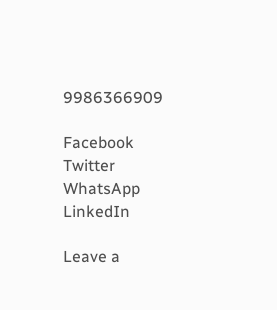9986366909

Facebook
Twitter
WhatsApp
LinkedIn

Leave a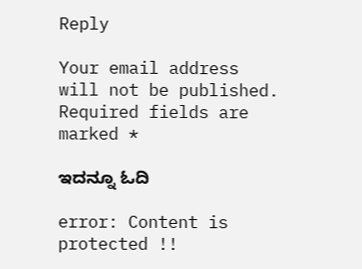Reply

Your email address will not be published. Required fields are marked *

ಇದನ್ನೂ ಓದಿ

error: Content is protected !!